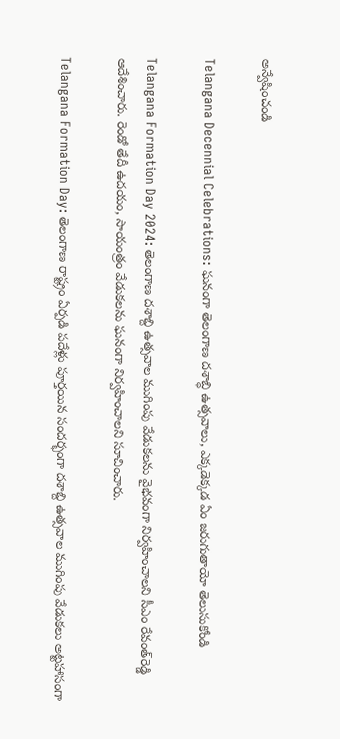అన్వేషించండి

Telangana Decennial Celebrations: ఘనంగా తెలంగాణ దశాబ్ధి ఉత్సవాలు, ఎక్కడెక్కడ ఏం జరుగుతాయో తెలుసుకోండి

Telangana Formation Day 2024: తెలంగాణ దశాబ్ది ఉత్సవాల ముగింపు వేడుకలను వైభవంగా నిర్వహించాలని సీఎం రేవంత్‌రెడ్డి ఆదేశించారు. రెండో తేదీ ఉదయం, సాయంత్రం వేడుకలను ఘనంగా నిర్వహించాలని సూచించారు.

Telangana Formation Day: తెలంగాణ రాష్ట్రం ఏర్పడి పదేళ్లు పూర్తయిన సందర్భంగా దశాబ్ది ఉత్సవాల ముగింపు వేడుకలు అట్టహాసంగా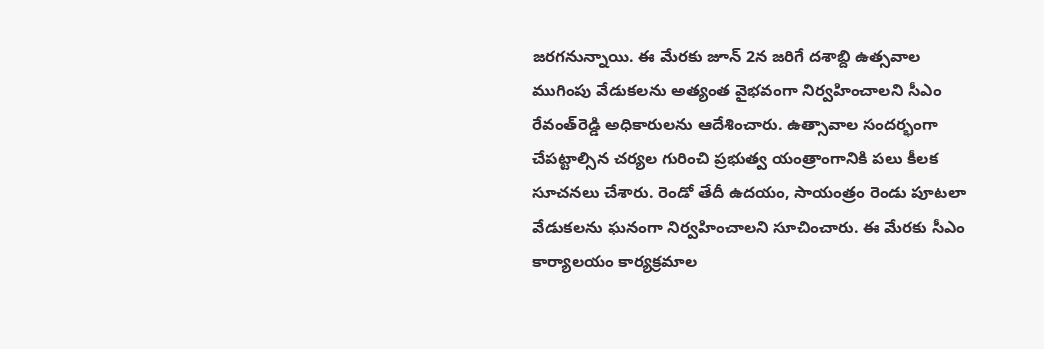జరగనున్నాయి. ఈ మేరకు జూన్‌ 2న జరిగే దశాబ్ది ఉత్సవాల ముగింపు వేడుకలను అత్యంత వైభవంగా నిర్వహించాలని సీఎం రేవంత్‌రెడ్డి అధికారులను ఆదేశించారు. ఉత్సావాల సందర్భంగా  చేపట్టాల్సిన చర్యల గురించి ప్రభుత్వ యంత్రాంగానికి పలు కీలక సూచనలు చేశారు. రెండో తేదీ ఉదయం, సాయంత్రం రెండు పూటలా వేడుకలను ఘనంగా నిర్వహించాలని సూచించారు. ఈ మేరకు సీఎం కార్యాలయం కార్యక్రమాల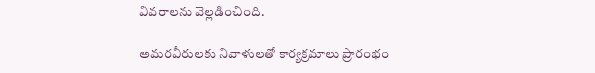వివరాలను వెల్లడించింది.

అమరవీరులకు నివాళులతో కార్యక్రమాలు ప్రారంభం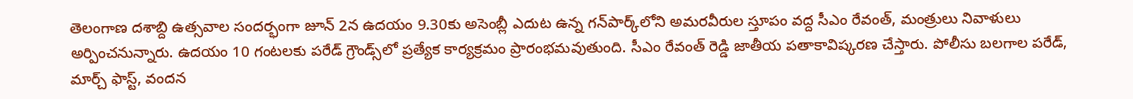తెలంగాణ దశాబ్ది ఉత్సవాల సందర్భంగా జూన్‌ 2న ఉదయం 9.30కు అసెంబ్లీ ఎదుట ఉన్న గన్‌పార్క్‌లోని అమరవీరుల స్తూపం వద్ద సీఎం రేవంత్, మంత్రులు నివాళులు అర్పించనున్నారు. ఉదయం 10 గంటలకు పరేడ్‌ గ్రౌండ్స్‌లో ప్రత్యేక కార్యక్రమం ప్రారంభమవుతుంది. సీఎం రేవంత్ రెడ్డి జాతీయ పతాకావిష్కరణ చేస్తారు. పోలీసు బలగాల పరేడ్, మార్చ్‌ ఫాస్ట్, వందన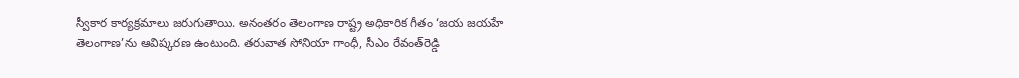స్వీకార కార్యక్రమాలు జరుగుతాయి. అనంతరం తెలంగాణ రాష్ట్ర అధికారిక గీతం ‘జయ జయహే తెలంగాణ’ను ఆవిష్కరణ ఉంటుంది. తరువాత సోనియా గాంధీ, సీఎం రేవంత్‌రెడ్డి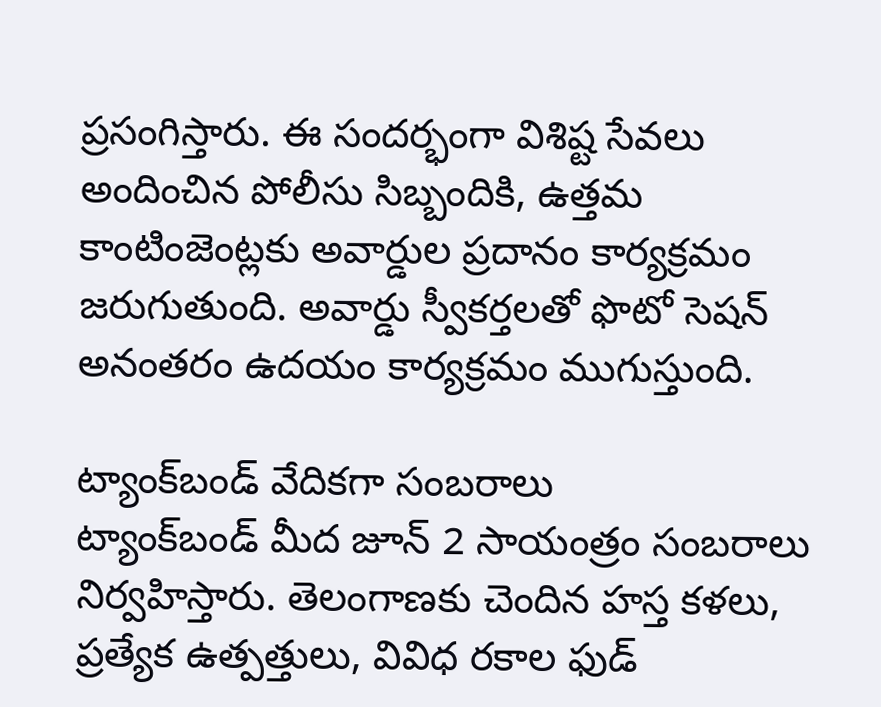ప్రసంగిస్తారు. ఈ సందర్భంగా విశిష్ట సేవలు అందించిన పోలీసు సిబ్బందికి, ఉత్తమ కాంటింజెంట్లకు అవార్డుల ప్రదానం కార్యక్రమం జరుగుతుంది. అవార్డు స్వీకర్తలతో ఫొటో సెషన్‌ అనంతరం ఉదయం కార్యక్రమం ముగుస్తుంది.

ట్యాంక్‌బండ్‌ వేదికగా సంబరాలు
ట్యాంక్‌బండ్‌ మీద జూన్ 2 సాయంత్రం సంబరాలు నిర్వహిస్తారు. తెలంగాణకు చెందిన హస్త కళలు, ప్రత్యేక ఉత్పత్తులు, వివిధ రకాల ఫుడ్‌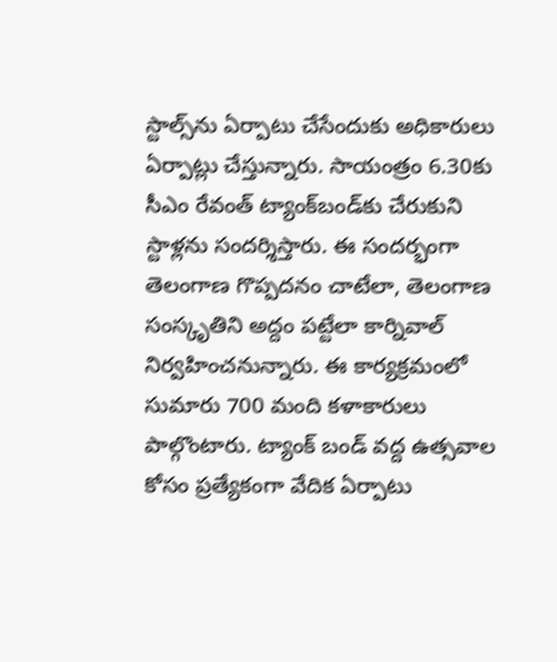స్టాల్స్‌‌ను ఏర్పాటు చేసేందుకు అధికారులు ఏర్పాట్లు చేస్తున్నారు. సాయంత్రం 6.30కు సీఎం రేవంత్‌ ట్యాంక్‌బండ్‌కు చేరుకుని స్టాళ్లను సందర్శిస్తారు. ఈ సందర్భంగా తెలంగాణ గొప్పదనం చాటేలా, తెలంగాణ సంస్కృతిని అద్దం పట్టేలా కార్నివాల్‌ నిర్వహించనున్నారు. ఈ కార్యక్రమంలో సుమారు 700 మంది కళాకారులు పాల్గొంటారు. ట్యాంక్‌ బండ్‌ వద్ద ఉత్సవాల కోసం ప్రత్యేకంగా వేదిక ఏర్పాటు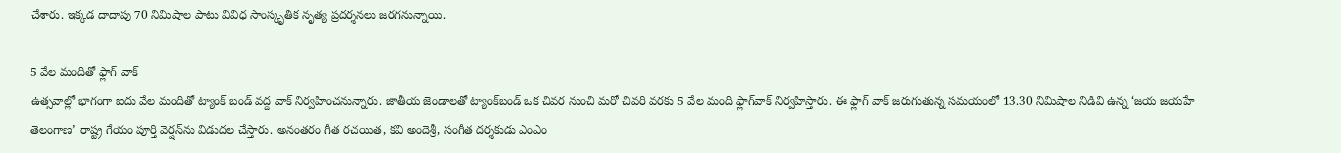చేశారు. ఇక్కడ దాదాపు 70 నిమిషాల పాటు వివిధ సాంస్కృతిక నృత్య ప్రదర్శనలు జరగనున్నాయి.

5 వేల మందితో ఫ్లాగ్ వాక్
ఉత్సవాల్లో భాగంగా ఐదు వేల మందితో ట్యాంక్ బండ్ వద్ద వాక్ నిర్వహించనున్నారు. జాతీయ జెండాలతో ట్యాంక్‌బండ్‌ ఒక చివర నుంచి మరో చివరి వరకు 5 వేల మంది ఫ్లాగ్‌వాక్‌ నిర్వహిస్తారు. ఈ ఫ్లాగ్‌ వాక్‌ జరుగుతున్న సమయంలో 13.30 నిమిషాల నిడివి ఉన్న ‘జయ జయహే తెలంగాణ’ రాష్ట్ర గేయం పూర్తి వెర్షన్‌‌ను విడుదల చేస్తారు. అనంతరం గీత రచయిత, కవి అందెశ్రీ, సంగీత దర్శకుడు ఎంఎం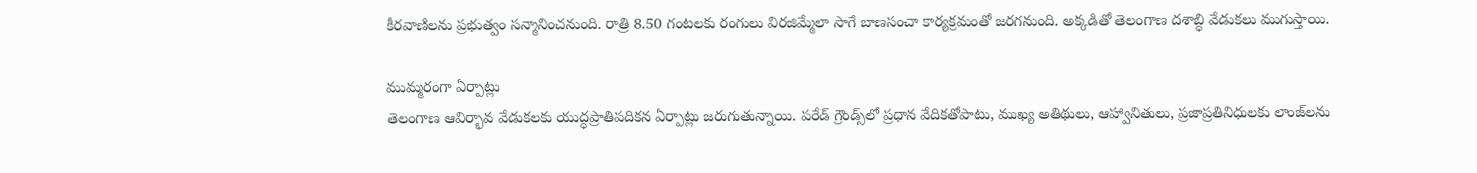కీరవాణిలను ప్రభుత్వం సన్మానించనుంది. రాత్రి 8.50 గంటలకు రంగులు విరజిమ్మేలా సాగే బాణసంచా కార్యక్రమంతో జరగనుంది. అక్కడితో తెలంగాణ దశాబ్ధి వేడుకలు ముగుస్తాయి.

ముమ్మరంగా ఏర్పాట్లు
తెలంగాణ ఆవిర్భావ వేడుకలకు యుద్ధప్రాతిపదికన ఏర్పాట్లు జరుగుతున్నాయి. పరేడ్‌ గ్రౌండ్స్‌లో ప్రధాన వేదికతోపాటు, ముఖ్య అతిథులు, ఆహ్వానితులు, ప్రజాప్రతినిధులకు లాంజ్‌లను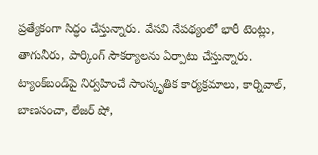ప్రత్యేకంగా సిద్ధం చేస్తున్నారు. వేసవి నేపథ్యంలో భారీ టెంట్లు, తాగునీరు, పార్కింగ్ సౌకర్యాలను ఏర్పాటు చేస్తున్నారు. ట్యాంక్‌బండ్‌పై నిర్వహించే సాంస్కృతిక కార్యక్రమాలు, కార్నివాల్, బాణసంచా, లేజర్‌ షో,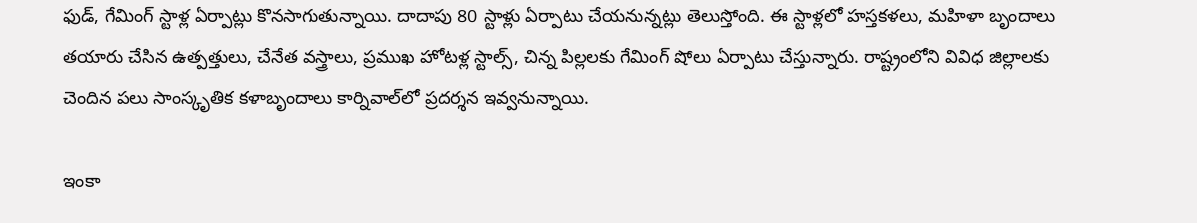ఫుడ్, గేమింగ్‌ స్టాళ్ల ఏర్పాట్లు కొనసాగుతున్నాయి. దాదాపు 80 స్టాళ్లు ఏర్పాటు చేయనున్నట్లు తెలుస్తోంది. ఈ స్టాళ్లలో హస్తకళలు, మహిళా బృందాలు తయారు చేసిన ఉత్పత్తులు, చేనేత వస్త్రాలు, ప్రముఖ హోటళ్ల స్టాల్స్, చిన్న పిల్లలకు గేమింగ్‌ షోలు ఏర్పాటు చేస్తున్నారు. రాష్ట్రంలోని వివిధ జిల్లాలకు చెందిన పలు సాంస్కృతిక కళాబృందాలు కార్నివాల్‌లో ప్రదర్శన ఇవ్వనున్నాయి.

ఇంకా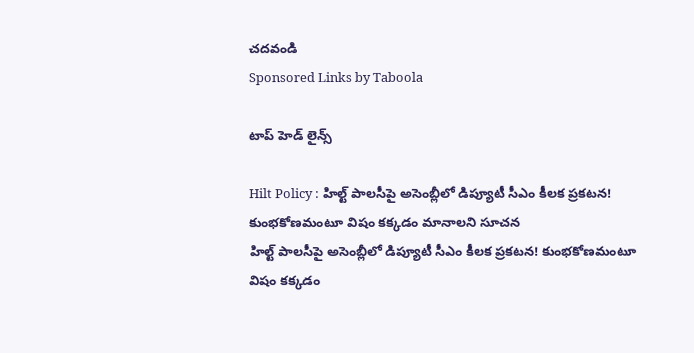చదవండి
Sponsored Links by Taboola

టాప్ హెడ్ లైన్స్

Hilt Policy : హిల్ట్ పాలసీపై అసెంబ్లీలో డిప్యూటీ సీఎం కీలక ప్రకటన! కుంభకోణమంటూ విషం కక్కడం మానాలని సూచన
హిల్ట్ పాలసీపై అసెంబ్లీలో డిప్యూటీ సీఎం కీలక ప్రకటన! కుంభకోణమంటూ విషం కక్కడం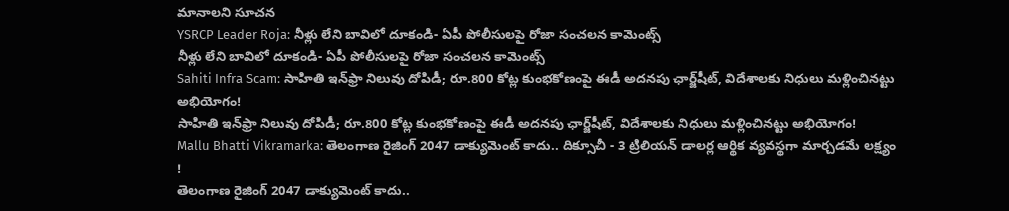మానాలని సూచన
YSRCP Leader Roja: నీళ్లు లేని బావిలో దూకండి- ఏపీ పోలీసులపై రోజా సంచలన కామెంట్స్
నీళ్లు లేని బావిలో దూకండి- ఏపీ పోలీసులపై రోజా సంచలన కామెంట్స్
Sahiti Infra Scam: సాహితి ఇన్‌ఫ్రా నిలువు దోపిడీ; రూ.800 కోట్ల కుంభకోణంపై ఈడీ అదనపు ఛార్జ్‌షీట్‌, విదేశాలకు నిధులు మళ్లించినట్టు అభియోగం!
సాహితి ఇన్‌ఫ్రా నిలువు దోపిడీ; రూ.800 కోట్ల కుంభకోణంపై ఈడీ అదనపు ఛార్జ్‌షీట్‌, విదేశాలకు నిధులు మళ్లించినట్టు అభియోగం!
Mallu Bhatti Vikramarka: తెలంగాణ రైజింగ్ 2047 డాక్యుమెంట్ కాదు.. దిక్సూచీ - 3 ట్రిలియన్ డాలర్ల ఆర్థిక వ్యవస్థగా మార్చడమే లక్ష్యం !
తెలంగాణ రైజింగ్ 2047 డాక్యుమెంట్ కాదు..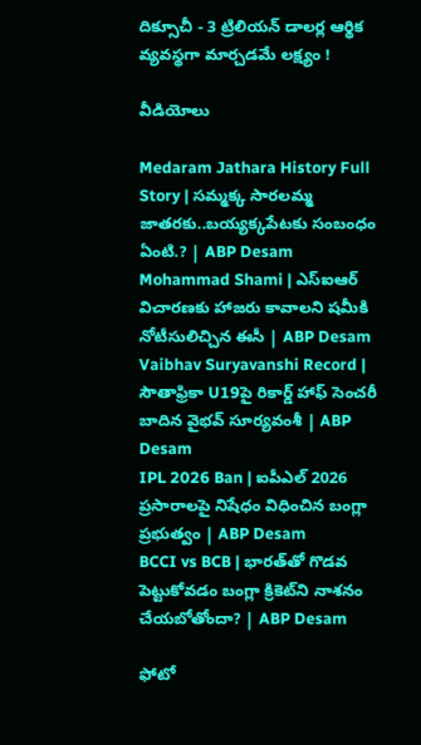దిక్సూచీ - 3 ట్రిలియన్ డాలర్ల ఆర్థిక వ్యవస్థగా మార్చడమే లక్ష్యం !

వీడియోలు

Medaram Jathara History Full Story | సమ్మక్క సారలమ్మ జాతరకు..బయ్యక్కపేటకు సంబంధం ఏంటి.? | ABP Desam
Mohammad Shami | ఎస్ఐఆర్ విచారణకు హాజరు కావాలని షమీకి నోటీసులిచ్చిన ఈసీ | ABP Desam
Vaibhav Suryavanshi Record | సౌతాఫ్రికా U19పై రికార్డ్ హాఫ్ సెంచరీ బాదిన వైభవ్ సూర్యవంశీ | ABP Desam
IPL 2026 Ban | ఐపీఎల్ 2026 ప్రసారాలపై నిషేధం విధించిన బంగ్లా ప్రభుత్వం | ABP Desam
BCCI vs BCB | భారత్‌తో గొడవ పెట్టుకోవడం బంగ్లా క్రికెట్‌ని నాశనం చేయబోతోందా? | ABP Desam

ఫోటో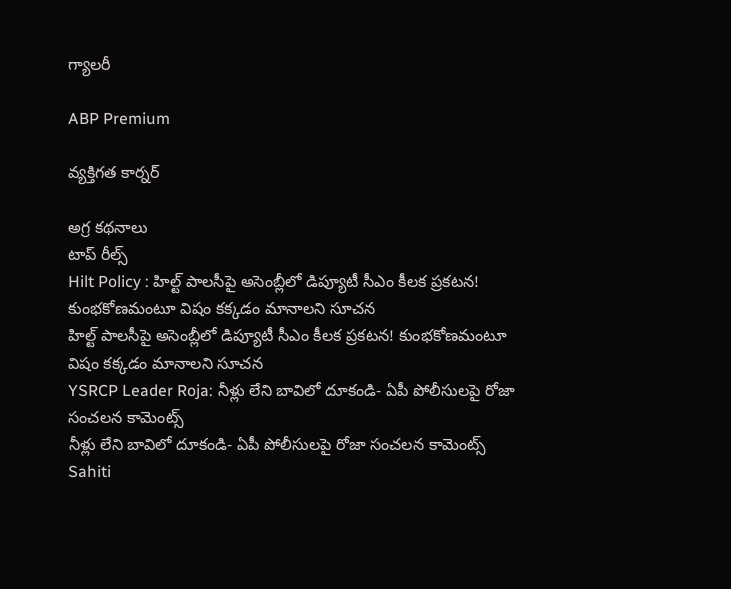గ్యాలరీ

ABP Premium

వ్యక్తిగత కార్నర్

అగ్ర కథనాలు
టాప్ రీల్స్
Hilt Policy : హిల్ట్ పాలసీపై అసెంబ్లీలో డిప్యూటీ సీఎం కీలక ప్రకటన! కుంభకోణమంటూ విషం కక్కడం మానాలని సూచన
హిల్ట్ పాలసీపై అసెంబ్లీలో డిప్యూటీ సీఎం కీలక ప్రకటన! కుంభకోణమంటూ విషం కక్కడం మానాలని సూచన
YSRCP Leader Roja: నీళ్లు లేని బావిలో దూకండి- ఏపీ పోలీసులపై రోజా సంచలన కామెంట్స్
నీళ్లు లేని బావిలో దూకండి- ఏపీ పోలీసులపై రోజా సంచలన కామెంట్స్
Sahiti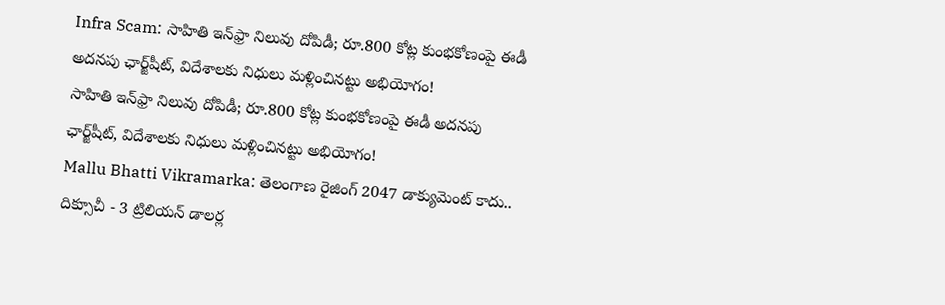Infra Scam: సాహితి ఇన్‌ఫ్రా నిలువు దోపిడీ; రూ.800 కోట్ల కుంభకోణంపై ఈడీ అదనపు ఛార్జ్‌షీట్‌, విదేశాలకు నిధులు మళ్లించినట్టు అభియోగం!
సాహితి ఇన్‌ఫ్రా నిలువు దోపిడీ; రూ.800 కోట్ల కుంభకోణంపై ఈడీ అదనపు ఛార్జ్‌షీట్‌, విదేశాలకు నిధులు మళ్లించినట్టు అభియోగం!
Mallu Bhatti Vikramarka: తెలంగాణ రైజింగ్ 2047 డాక్యుమెంట్ కాదు.. దిక్సూచీ - 3 ట్రిలియన్ డాలర్ల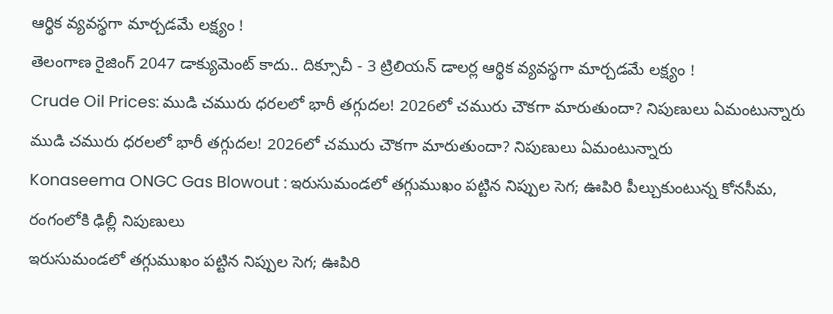ఆర్థిక వ్యవస్థగా మార్చడమే లక్ష్యం !
తెలంగాణ రైజింగ్ 2047 డాక్యుమెంట్ కాదు.. దిక్సూచీ - 3 ట్రిలియన్ డాలర్ల ఆర్థిక వ్యవస్థగా మార్చడమే లక్ష్యం !
Crude Oil Prices: ముడి చమురు ధరలలో భారీ తగ్గుదల! 2026లో చమురు చౌకగా మారుతుందా? నిపుణులు ఏమంటున్నారు
ముడి చమురు ధరలలో భారీ తగ్గుదల! 2026లో చమురు చౌకగా మారుతుందా? నిపుణులు ఏమంటున్నారు
Konaseema ONGC Gas Blowout : ఇరుసుమండలో తగ్గుముఖం పట్టిన నిప్పుల సెగ; ఊపిరి పీల్చుకుంటున్న కోనసీమ, రంగంలోకి ఢిల్లీ నిపుణులు
ఇరుసుమండలో తగ్గుముఖం పట్టిన నిప్పుల సెగ; ఊపిరి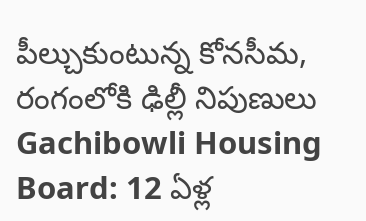పీల్చుకుంటున్న కోనసీమ, రంగంలోకి ఢిల్లీ నిపుణులు
Gachibowli Housing Board: 12 ఏళ్ల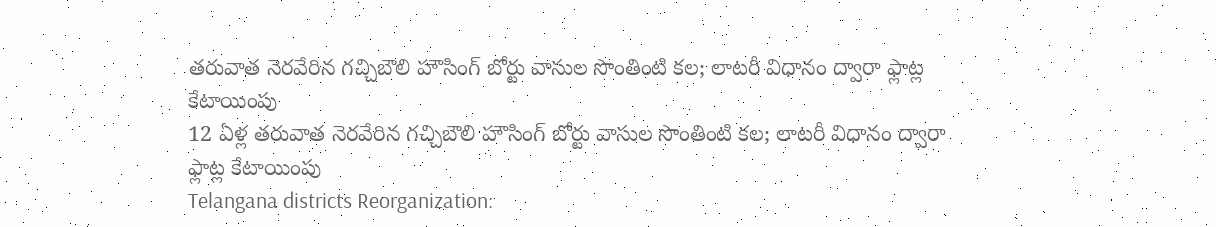తరువాత నెరవేరిన గచ్చిబౌలి హౌసింగ్ బోర్టు వాసుల సొంతింటి కల; లాటరీ విధానం ద్వారా ఫ్లాట్ల కేటాయింపు
12 ఏళ్ల తరువాత నెరవేరిన గచ్చిబౌలి హౌసింగ్ బోర్టు వాసుల సొంతింటి కల; లాటరీ విధానం ద్వారా ఫ్లాట్ల కేటాయింపు
Telangana districts Reorganization: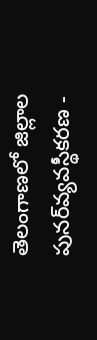తెలంగాణలో జిల్లాల పునర్‌వ్యవస్థీకరణ -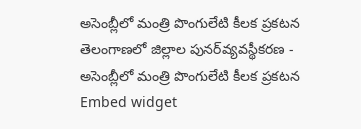అసెంబ్లీలో మంత్రి పొంగులేటి కీలక ప్రకటన
తెలంగాణలో జిల్లాల పునర్‌వ్యవస్థీకరణ - అసెంబ్లీలో మంత్రి పొంగులేటి కీలక ప్రకటన
Embed widget